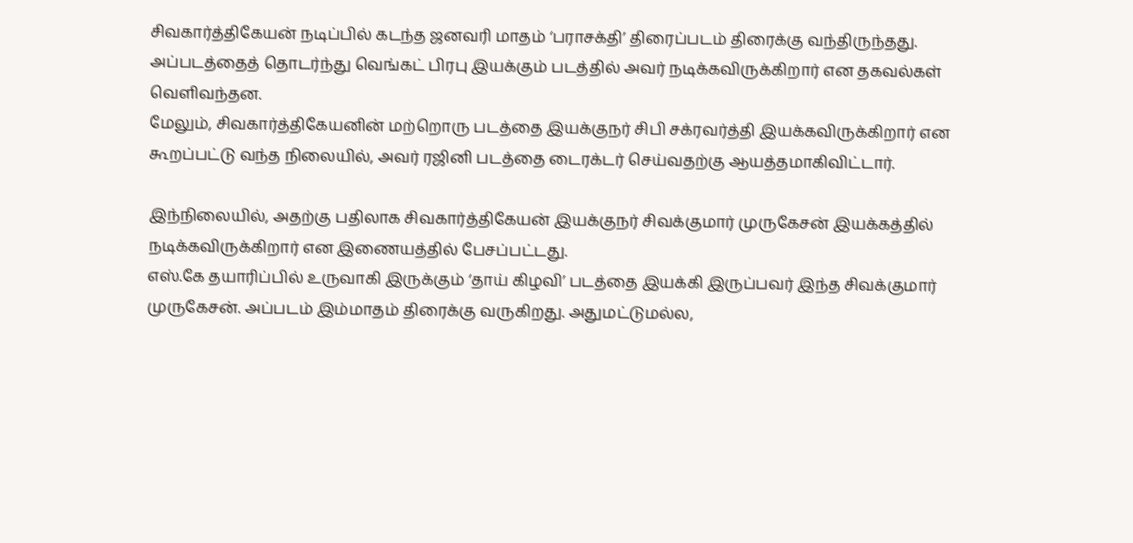சிவகார்த்திகேயன் நடிப்பில் கடந்த ஜனவரி மாதம் ‘பராசக்தி’ திரைப்படம் திரைக்கு வந்திருந்தது.
அப்படத்தைத் தொடர்ந்து வெங்கட் பிரபு இயக்கும் படத்தில் அவர் நடிக்கவிருக்கிறார் என தகவல்கள் வெளிவந்தன.
மேலும், சிவகார்த்திகேயனின் மற்றொரு படத்தை இயக்குநர் சிபி சக்ரவர்த்தி இயக்கவிருக்கிறார் என கூறப்பட்டு வந்த நிலையில், அவர் ரஜினி படத்தை டைரக்டர் செய்வதற்கு ஆயத்தமாகிவிட்டார்.

இந்நிலையில், அதற்கு பதிலாக சிவகார்த்திகேயன் இயக்குநர் சிவக்குமார் முருகேசன் இயக்கத்தில் நடிக்கவிருக்கிறார் என இணையத்தில் பேசப்பட்டது.
எஸ்.கே தயாரிப்பில் உருவாகி இருக்கும் ‘தாய் கிழவி’ படத்தை இயக்கி இருப்பவர் இந்த சிவக்குமார் முருகேசன். அப்படம் இம்மாதம் திரைக்கு வருகிறது. அதுமட்டுமல்ல,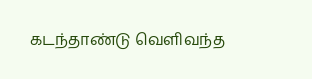கடந்தாண்டு வெளிவந்த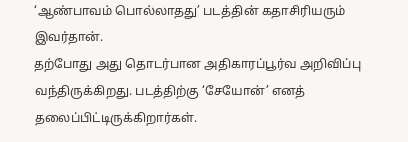‘ஆண்பாவம் பொல்லாதது’ படத்தின் கதாசிரியரும் இவர்தான்.
தற்போது அது தொடர்பான அதிகாரப்பூர்வ அறிவிப்பு வந்திருக்கிறது. படத்திற்கு ‘சேயோன்’ எனத் தலைப்பிட்டிருக்கிறார்கள்.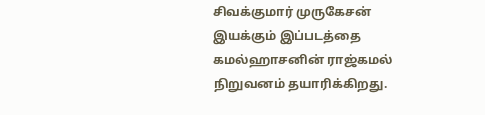சிவக்குமார் முருகேசன் இயக்கும் இப்படத்தை கமல்ஹாசனின் ராஜ்கமல் நிறுவனம் தயாரிக்கிறது.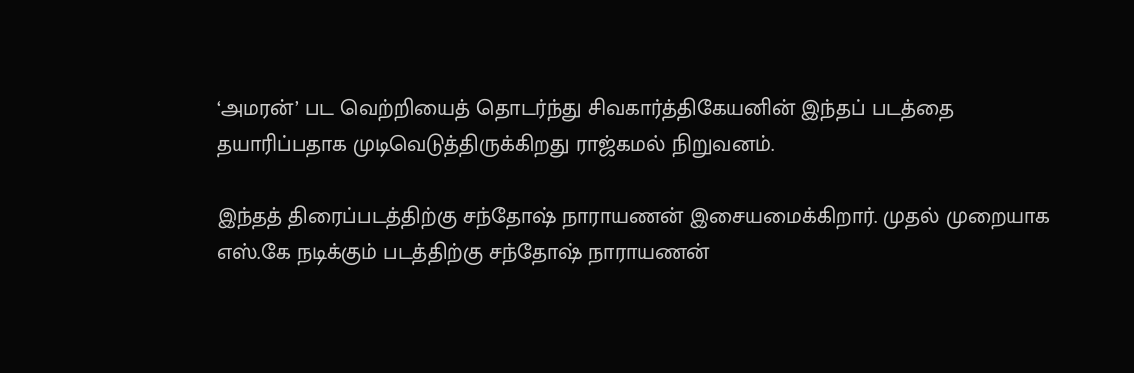‘அமரன்’ பட வெற்றியைத் தொடர்ந்து சிவகார்த்திகேயனின் இந்தப் படத்தை தயாரிப்பதாக முடிவெடுத்திருக்கிறது ராஜ்கமல் நிறுவனம்.

இந்தத் திரைப்படத்திற்கு சந்தோஷ் நாராயணன் இசையமைக்கிறார். முதல் முறையாக எஸ்.கே நடிக்கும் படத்திற்கு சந்தோஷ் நாராயணன்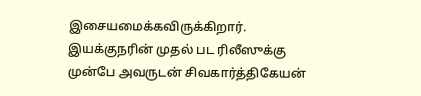இசையமைக்கவிருக்கிறார். இயக்குநரின் முதல் பட ரிலீஸுக்கு முன்பே அவருடன் சிவகார்த்திகேயன்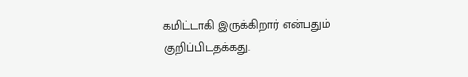கமிட்டாகி இருக்கிறார் என்பதும் குறிப்பிடதக்கது.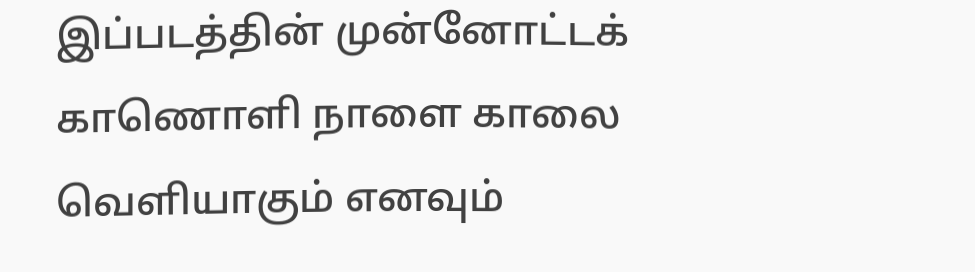இப்படத்தின் முன்னோட்டக் காணொளி நாளை காலை வெளியாகும் எனவும்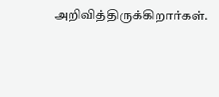அறிவித்திருக்கிறார்கள்.